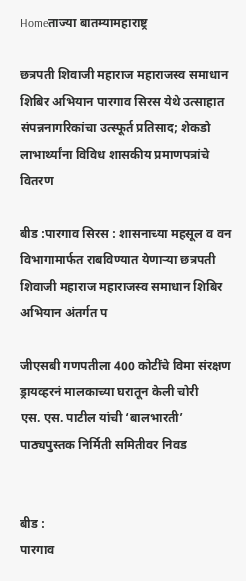Homeताज्या बातम्यामहाराष्ट्र

छत्रपती शिवाजी महाराज महाराजस्व समाधान शिबिर अभियान पारगाव सिरस येथे उत्साहात संपन्ननागरिकांचा उत्स्फूर्त प्रतिसाद; शेकडो लाभार्थ्यांना विविध शासकीय प्रमाणपत्रांचे वितरण

बीड :पारगाव सिरस : शासनाच्या महसूल व वन विभागामार्फत राबविण्यात येणार्‍या छत्रपती शिवाजी महाराज महाराजस्व समाधान शिबिर अभियान अंतर्गत प

जीएसबी गणपतीला 400 कोटींचे विमा संरक्षण
ड्रायव्हरनं मालकाच्या घरातून केली चोरी
एस. एस. पाटील यांची ‘बालभारती’ पाठ्यपुस्तक निर्मिती समितीवर निवड


बीड :
पारगाव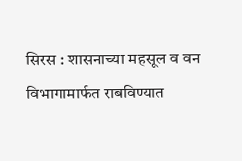सिरस : शासनाच्या महसूल व वन विभागामार्फत राबविण्यात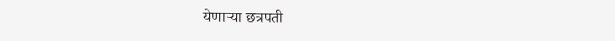येणार्‍या छत्रपती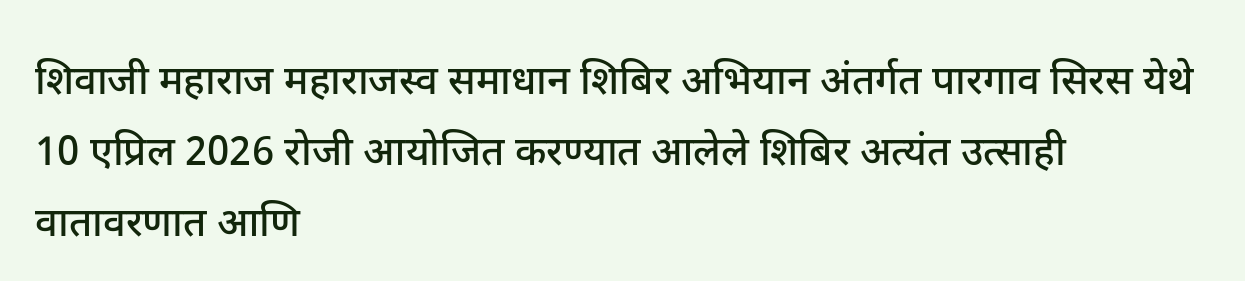शिवाजी महाराज महाराजस्व समाधान शिबिर अभियान अंतर्गत पारगाव सिरस येथे 10 एप्रिल 2026 रोजी आयोजित करण्यात आलेले शिबिर अत्यंत उत्साही वातावरणात आणि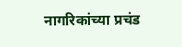नागरिकांच्या प्रचंड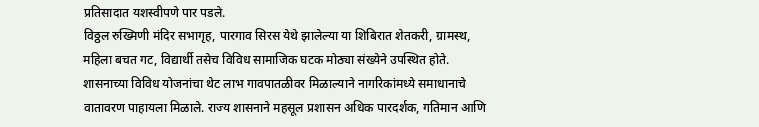प्रतिसादात यशस्वीपणे पार पडले.
विठ्ठल रुख्मिणी मंदिर सभागृह, पारगाव सिरस येथे झालेल्या या शिबिरात शेतकरी, ग्रामस्थ, महिला बचत गट, विद्यार्थी तसेच विविध सामाजिक घटक मोठ्या संख्येने उपस्थित होते. शासनाच्या विविध योजनांचा थेट लाभ गावपातळीवर मिळाल्याने नागरिकांमध्ये समाधानाचे वातावरण पाहायला मिळाले. राज्य शासनाने महसूल प्रशासन अधिक पारदर्शक, गतिमान आणि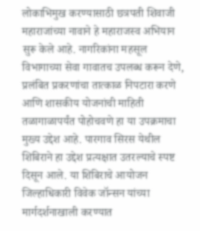लोकाभिमुख करण्यासाठी छत्रपती शिवाजी महाराजांच्या नावाने हे महाराजस्व अभियान सुरू केले आहे. नागरिकांना महसूल विभागाच्या सेवा गावातच उपलब्ध करून देणे, प्रलंबित प्रकरणांचा तात्काळ निपटारा करणे आणि शासकीय योजनांची माहिती तळागाळापर्यंत पोहोचवणे हा या उपक्रमाचा मुख्य उद्देश आहे. पारगाव सिरस येथील शिबिराने हा उद्देश प्रत्यक्षात उतरल्याचे स्पष्ट दिसून आले. या शिबिराचे आयोजन जिल्हाधिकारी विवेक जॉन्सन यांच्या मार्गदर्शनाखाली करण्यात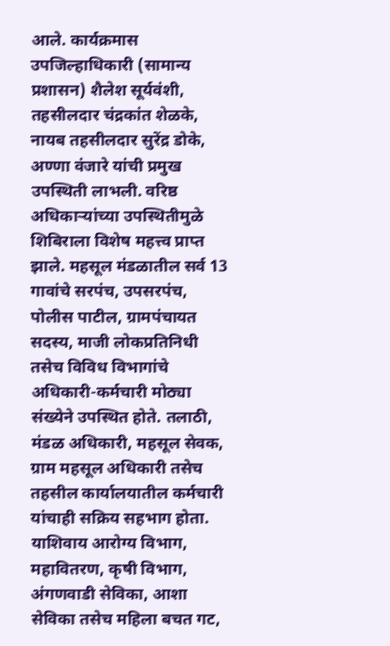आले. कार्यक्रमास उपजिल्हाधिकारी (सामान्य प्रशासन) शैलेश सूर्यवंशी, तहसीलदार चंद्रकांत शेळके, नायब तहसीलदार सुरेंद्र डोके, अण्णा वंजारे यांची प्रमुख उपस्थिती लाभली. वरिष्ठ अधिकार्‍यांच्या उपस्थितीमुळे शिबिराला विशेष महत्त्व प्राप्त झाले. महसूल मंडळातील सर्व 13 गावांचे सरपंच, उपसरपंच, पोलीस पाटील, ग्रामपंचायत सदस्य, माजी लोकप्रतिनिधी तसेच विविध विभागांचे अधिकारी-कर्मचारी मोठ्या संख्येने उपस्थित होते. तलाठी, मंडळ अधिकारी, महसूल सेवक, ग्राम महसूल अधिकारी तसेच तहसील कार्यालयातील कर्मचारी यांचाही सक्रिय सहभाग होता. याशिवाय आरोग्य विभाग, महावितरण, कृषी विभाग, अंगणवाडी सेविका, आशा सेविका तसेच महिला बचत गट,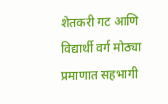शेतकरी गट आणि विद्यार्थी वर्ग मोठ्या प्रमाणात सहभागी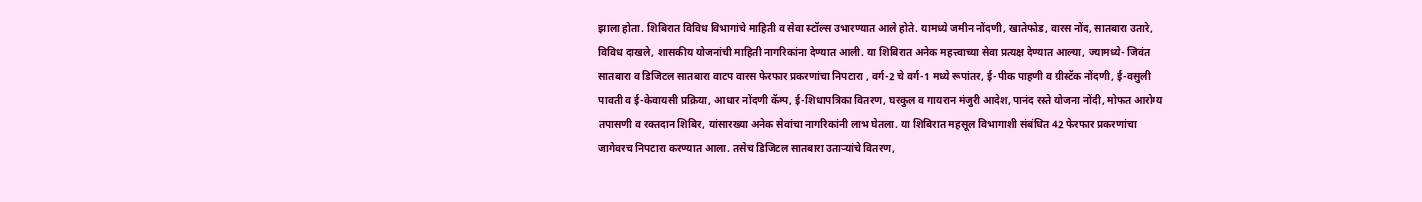झाला होता. शिबिरात विविध विभागांचे माहिती व सेवा स्टॉल्स उभारण्यात आले होते. यामध्ये जमीन नोंदणी, खातेफोड, वारस नोंद, सातबारा उतारे, विविध दाखले, शासकीय योजनांची माहिती नागरिकांना देण्यात आली. या शिबिरात अनेक महत्त्वाच्या सेवा प्रत्यक्ष देण्यात आल्या, ज्यामध्ये- जिवंत सातबारा व डिजिटल सातबारा वाटप वारस फेरफार प्रकरणांचा निपटारा , वर्ग-2 चे वर्ग-1 मध्ये रूपांतर, ई-पीक पाहणी व ग्रीस्टॅक नोंदणी, ई-वसुली पावती व ई-केवायसी प्रक्रिया, आधार नोंदणी कॅम्प, ई-शिधापत्रिका वितरण, घरकुल व गायरान मंजुरी आदेश, पानंद रस्ते योजना नोंदी, मोफत आरोग्य तपासणी व रक्तदान शिबिर, यांसारख्या अनेक सेवांचा नागरिकांनी लाभ घेतला. या शिबिरात महसूल विभागाशी संबंधित 42 फेरफार प्रकरणांचा जागेवरच निपटारा करण्यात आला. तसेच डिजिटल सातबारा उतार्‍यांचे वितरण,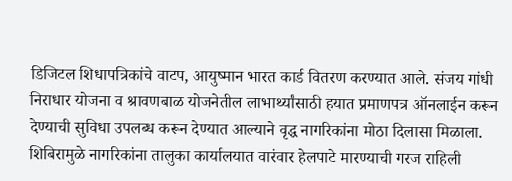डिजिटल शिधापत्रिकांचे वाटप, आयुष्मान भारत कार्ड वितरण करण्यात आले. संजय गांधी निराधार योजना व श्रावणबाळ योजनेतील लाभार्थ्यांसाठी हयात प्रमाणपत्र ऑनलाईन करून देण्याची सुविधा उपलब्ध करून देण्यात आल्याने वृद्ध नागरिकांना मोठा दिलासा मिळाला. शिबिरामुळे नागरिकांना तालुका कार्यालयात वारंवार हेलपाटे मारण्याची गरज राहिली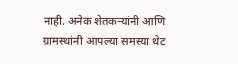नाही. अनेक शेतकर्‍यांनी आणि ग्रामस्थांनी आपल्या समस्या थेट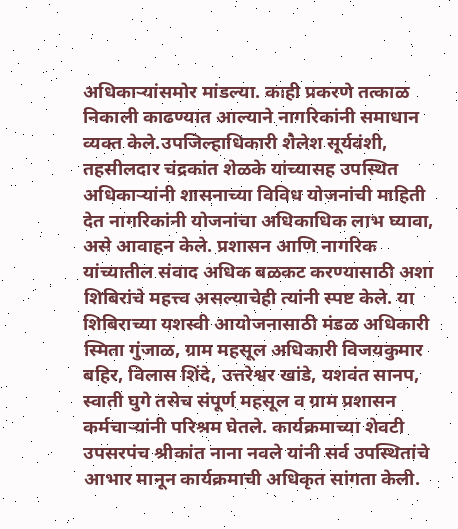अधिकार्‍यांसमोर मांडल्या. काही प्रकरणे तत्काळ निकाली काढण्यात आल्याने नागरिकांनी समाधान व्यक्त केले.उपजिल्हाधिकारी शैलेश सूर्यवंशी, तहसीलदार चंद्रकांत शेळके यांच्यासह उपस्थित अधिकार्‍यांनी शासनाच्या विविध योजनांची माहिती देत नागरिकांनी योजनांचा अधिकाधिक लाभ घ्यावा, असे आवाहन केले. प्रशासन आणि नागरिक यांच्यातील संवाद अधिक बळकट करण्यासाठी अशा शिबिरांचे महत्त्व असल्याचेही त्यांनी स्पष्ट केले. या शिबिराच्या यशस्वी आयोजनासाठी मंडळ अधिकारी स्मिता गुंजाळ, ग्राम महसूल अधिकारी विजयकुमार बहिर, विलास शिंदे, उत्तरेश्वर खांडे, यशवंत सानप, स्वाती घुगे तसेच संपूर्ण महसूल व ग्राम प्रशासन कर्मचार्‍यांनी परिश्रम घेतले. कार्यक्रमाच्या शेवटी उपसरपंच श्रीकांत नाना नवले यांनी सर्व उपस्थितांचे आभार मानून कार्यक्रमाची अधिकृत सांगता केली.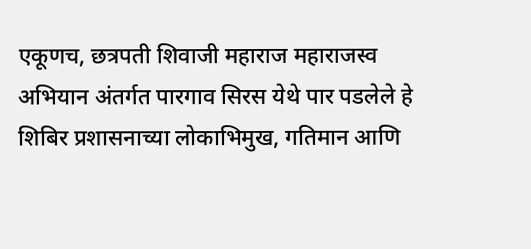एकूणच, छत्रपती शिवाजी महाराज महाराजस्व अभियान अंतर्गत पारगाव सिरस येथे पार पडलेले हे शिबिर प्रशासनाच्या लोकाभिमुख, गतिमान आणि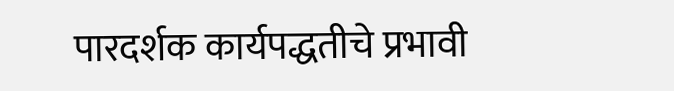पारदर्शक कार्यपद्धतीचे प्रभावी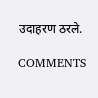उदाहरण ठरले.

COMMENTS